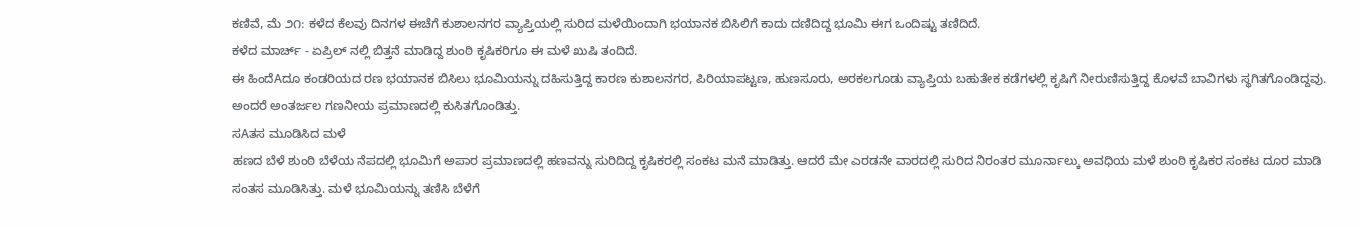ಕಣಿವೆ, ಮೆ ೨೧: ಕಳೆದ ಕೆಲವು ದಿನಗಳ ಈಚೆಗೆ ಕುಶಾಲನಗರ ವ್ಯಾಪ್ತಿಯಲ್ಲಿ ಸುರಿದ ಮಳೆಯಿಂದಾಗಿ ಭಯಾನಕ ಬಿಸಿಲಿಗೆ ಕಾದು ದಣಿದಿದ್ದ ಭೂಮಿ ಈಗ ಒಂದಿಷ್ಟು ತಣಿದಿದೆ.
ಕಳೆದ ಮಾರ್ಚ್ - ಏಪ್ರಿಲ್ ನಲ್ಲಿ ಬಿತ್ತನೆ ಮಾಡಿದ್ದ ಶುಂಠಿ ಕೃಷಿಕರಿಗೂ ಈ ಮಳೆ ಖುಷಿ ತಂದಿದೆ.
ಈ ಹಿಂದೆAದೂ ಕಂಡರಿಯದ ರಣ ಭಯಾನಕ ಬಿಸಿಲು ಭೂಮಿಯನ್ನು ದಹಿಸುತ್ತಿದ್ದ ಕಾರಣ ಕುಶಾಲನಗರ, ಪಿರಿಯಾಪಟ್ಟಣ, ಹುಣಸೂರು, ಅರಕಲಗೂಡು ವ್ಯಾಪ್ತಿಯ ಬಹುತೇಕ ಕಡೆಗಳಲ್ಲಿ ಕೃಷಿಗೆ ನೀರುಣಿಸುತ್ತಿದ್ದ ಕೊಳವೆ ಬಾವಿಗಳು ಸ್ಥಗಿತಗೊಂಡಿದ್ದವು. ಅಂದರೆ ಅಂತರ್ಜಲ ಗಣನೀಯ ಪ್ರಮಾಣದಲ್ಲಿ ಕುಸಿತಗೊಂಡಿತ್ತು.
ಸAತಸ ಮೂಡಿಸಿದ ಮಳೆ
ಹಣದ ಬೆಳೆ ಶುಂಠಿ ಬೆಳೆಯ ನೆಪದಲ್ಲಿ ಭೂಮಿಗೆ ಅಪಾರ ಪ್ರಮಾಣದಲ್ಲಿ ಹಣವನ್ನು ಸುರಿದಿದ್ದ ಕೃಷಿಕರಲ್ಲಿ ಸಂಕಟ ಮನೆ ಮಾಡಿತ್ತು. ಆದರೆ ಮೇ ಎರಡನೇ ವಾರದಲ್ಲಿ ಸುರಿದ ನಿರಂತರ ಮೂರ್ನಾಲ್ಕು ಅವಧಿಯ ಮಳೆ ಶುಂಠಿ ಕೃಷಿಕರ ಸಂಕಟ ದೂರ ಮಾಡಿ ಸಂತಸ ಮೂಡಿಸಿತ್ತು. ಮಳೆ ಭೂಮಿಯನ್ನು ತಣಿಸಿ ಬೆಳೆಗೆ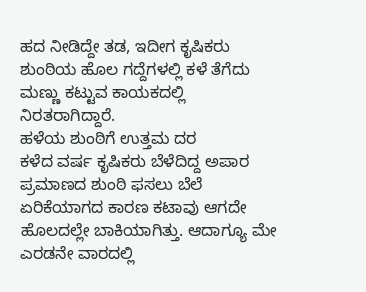ಹದ ನೀಡಿದ್ದೇ ತಡ, ಇದೀಗ ಕೃಷಿಕರು ಶುಂಠಿಯ ಹೊಲ ಗದ್ದೆಗಳಲ್ಲಿ ಕಳೆ ತೆಗೆದು ಮಣ್ಣು ಕಟ್ಟುವ ಕಾಯಕದಲ್ಲಿ ನಿರತರಾಗಿದ್ದಾರೆ.
ಹಳೆಯ ಶುಂಠಿಗೆ ಉತ್ತಮ ದರ
ಕಳೆದ ವರ್ಷ ಕೃಷಿಕರು ಬೆಳೆದಿದ್ದ ಅಪಾರ ಪ್ರಮಾಣದ ಶುಂಠಿ ಫಸಲು ಬೆಲೆ ಏರಿಕೆಯಾಗದ ಕಾರಣ ಕಟಾವು ಆಗದೇ ಹೊಲದಲ್ಲೇ ಬಾಕಿಯಾಗಿತ್ತು. ಆದಾಗ್ಯೂ ಮೇ ಎರಡನೇ ವಾರದಲ್ಲಿ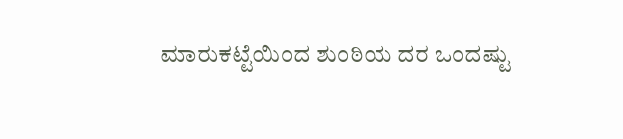ಮಾರುಕಟ್ಟೆಯಿಂದ ಶುಂಠಿಯ ದರ ಒಂದಷ್ಟು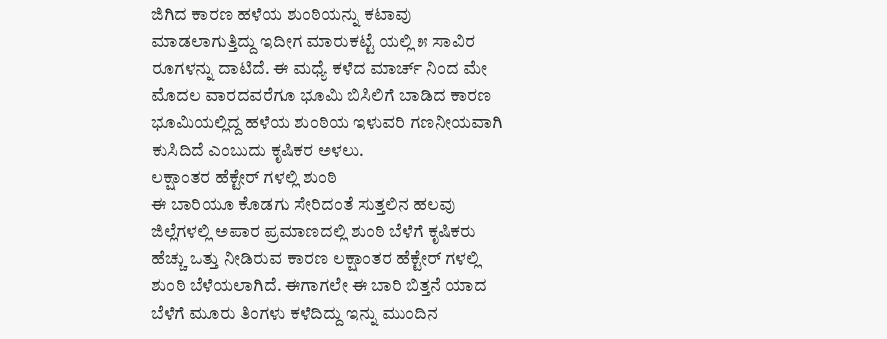ಜಿಗಿದ ಕಾರಣ ಹಳೆಯ ಶುಂಠಿಯನ್ನು ಕಟಾವು ಮಾಡಲಾಗುತ್ತಿದ್ದು ಇದೀಗ ಮಾರುಕಟ್ಟೆ ಯಲ್ಲಿ ೫ ಸಾವಿರ ರೂಗಳನ್ನು ದಾಟಿದೆ. ಈ ಮಧ್ಯೆ ಕಳೆದ ಮಾರ್ಚ್ ನಿಂದ ಮೇ ಮೊದಲ ವಾರದವರೆಗೂ ಭೂಮಿ ಬಿಸಿಲಿಗೆ ಬಾಡಿದ ಕಾರಣ ಭೂಮಿಯಲ್ಲಿದ್ದ ಹಳೆಯ ಶುಂಠಿಯ ಇಳುವರಿ ಗಣನೀಯವಾಗಿ ಕುಸಿದಿದೆ ಎಂಬುದು ಕೃಷಿಕರ ಅಳಲು.
ಲಕ್ಷಾಂತರ ಹೆಕ್ಟೇರ್ ಗಳಲ್ಲಿ ಶುಂಠಿ
ಈ ಬಾರಿಯೂ ಕೊಡಗು ಸೇರಿದಂತೆ ಸುತ್ತಲಿನ ಹಲವು ಜಿಲ್ಲೆಗಳಲ್ಲಿ ಅಪಾರ ಪ್ರಮಾಣದಲ್ಲಿ ಶುಂಠಿ ಬೆಳೆಗೆ ಕೃಷಿಕರು ಹೆಚ್ಚು ಒತ್ತು ನೀಡಿರುವ ಕಾರಣ ಲಕ್ಷಾಂತರ ಹೆಕ್ಟೇರ್ ಗಳಲ್ಲಿ ಶುಂಠಿ ಬೆಳೆಯಲಾಗಿದೆ. ಈಗಾಗಲೇ ಈ ಬಾರಿ ಬಿತ್ತನೆ ಯಾದ ಬೆಳೆಗೆ ಮೂರು ತಿಂಗಳು ಕಳೆದಿದ್ದು ಇನ್ನು ಮುಂದಿನ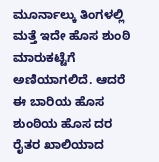ಮೂರ್ನಾಲ್ಕು ತಿಂಗಳಲ್ಲಿ ಮತ್ತೆ ಇದೇ ಹೊಸ ಶುಂಠಿ ಮಾರುಕಟ್ಟೆಗೆ ಅಣಿಯಾಗಲಿದೆ. ಆದರೆ ಈ ಬಾರಿಯ ಹೊಸ ಶುಂಠಿಯ ಹೊಸ ದರ ರೈತರ ಖಾಲಿಯಾದ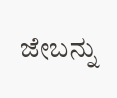ಜೇಬನ್ನು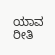ಯಾವ ರೀತಿ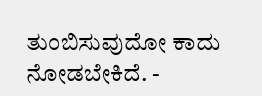ತುಂಬಿಸುವುದೋ ಕಾದು ನೋಡಬೇಕಿದೆ. -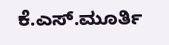ಕೆ.ಎಸ್.ಮೂರ್ತಿ